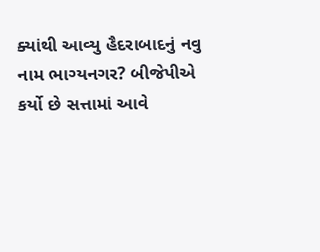ક્યાંથી આવ્યુ હૈદરાબાદનું નવુ નામ ભાગ્યનગર? બીજેપીએ કર્યો છે સત્તામાં આવે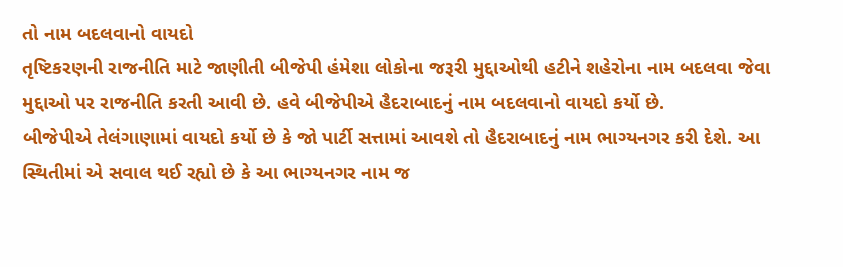તો નામ બદલવાનો વાયદો
તૃષ્ટિકરણની રાજનીતિ માટે જાણીતી બીજેપી હંમેશા લોકોના જરૂરી મુદ્દાઓથી હટીને શહેરોના નામ બદલવા જેવા મુદ્દાઓ પર રાજનીતિ કરતી આવી છે. હવે બીજેપીએ હૈદરાબાદનું નામ બદલવાનો વાયદો કર્યો છે.
બીજેપીએ તેલંગાણામાં વાયદો કર્યો છે કે જો પાર્ટી સત્તામાં આવશે તો હૈદરાબાદનું નામ ભાગ્યનગર કરી દેશે. આ સ્થિતીમાં એ સવાલ થઈ રહ્યો છે કે આ ભાગ્યનગર નામ જ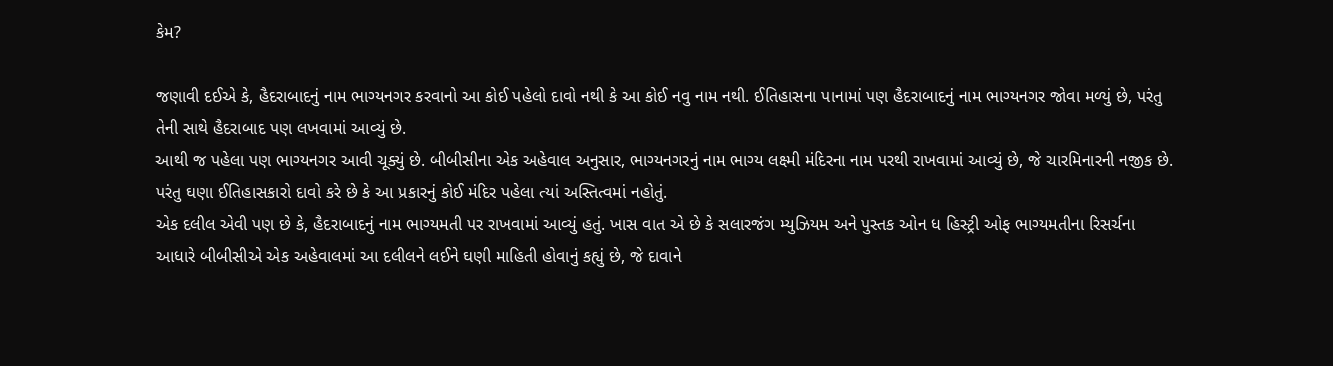કેમ?

જણાવી દઈએ કે, હૈદરાબાદનું નામ ભાગ્યનગર કરવાનો આ કોઈ પહેલો દાવો નથી કે આ કોઈ નવુ નામ નથી. ઈતિહાસના પાનામાં પણ હૈદરાબાદનું નામ ભાગ્યનગર જોવા મળ્યું છે, પરંતુ તેની સાથે હૈદરાબાદ પણ લખવામાં આવ્યું છે.
આથી જ પહેલા પણ ભાગ્યનગર આવી ચૂક્યું છે. બીબીસીના એક અહેવાલ અનુસાર, ભાગ્યનગરનું નામ ભાગ્ય લક્ષ્મી મંદિરના નામ પરથી રાખવામાં આવ્યું છે, જે ચારમિનારની નજીક છે. પરંતુ ઘણા ઈતિહાસકારો દાવો કરે છે કે આ પ્રકારનું કોઈ મંદિર પહેલા ત્યાં અસ્તિત્વમાં નહોતું.
એક દલીલ એવી પણ છે કે, હૈદરાબાદનું નામ ભાગ્યમતી પર રાખવામાં આવ્યું હતું. ખાસ વાત એ છે કે સલારજંગ મ્યુઝિયમ અને પુસ્તક ઓન ધ હિસ્ટ્રી ઓફ ભાગ્યમતીના રિસર્ચના આધારે બીબીસીએ એક અહેવાલમાં આ દલીલને લઈને ઘણી માહિતી હોવાનું કહ્યું છે, જે દાવાને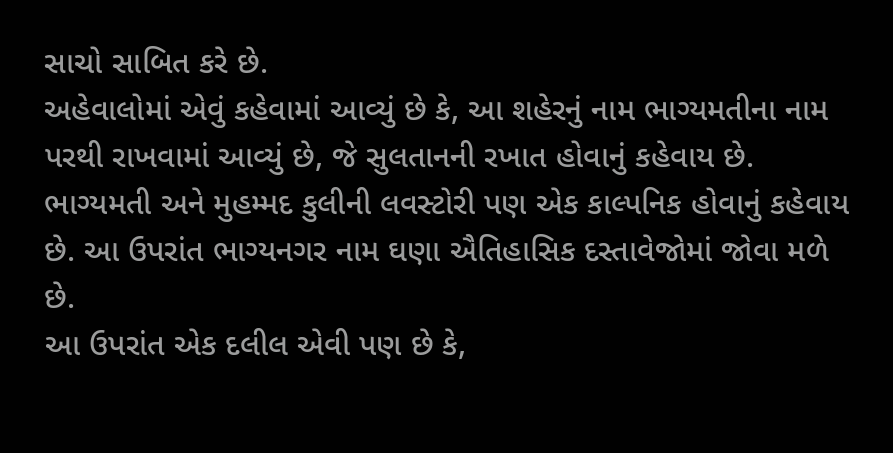સાચો સાબિત કરે છે.
અહેવાલોમાં એવું કહેવામાં આવ્યું છે કે, આ શહેરનું નામ ભાગ્યમતીના નામ પરથી રાખવામાં આવ્યું છે, જે સુલતાનની રખાત હોવાનું કહેવાય છે. ભાગ્યમતી અને મુહમ્મદ કુલીની લવસ્ટોરી પણ એક કાલ્પનિક હોવાનું કહેવાય છે. આ ઉપરાંત ભાગ્યનગર નામ ઘણા ઐતિહાસિક દસ્તાવેજોમાં જોવા મળે છે.
આ ઉપરાંત એક દલીલ એવી પણ છે કે,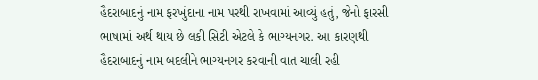હૈદરાબાદનું નામ ફરખુંદાના નામ પરથી રાખવામાં આવ્યું હતું, જેનો ફારસી ભાષામાં અર્થ થાય છે લકી સિટી એટલે કે ભાગ્યનગર. આ કારણથી હૈદરાબાદનું નામ બદલીને ભાગ્યનગર કરવાની વાત ચાલી રહી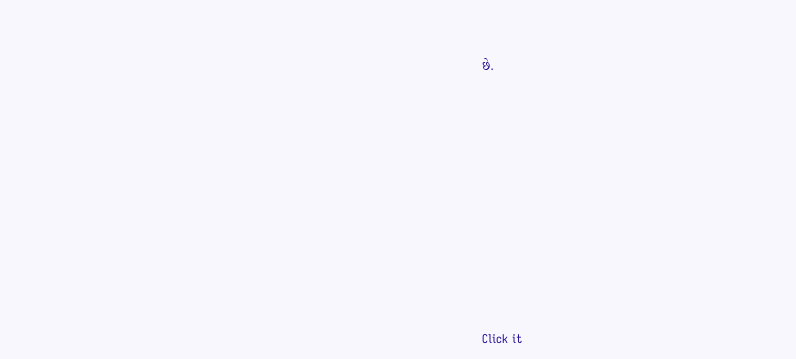છે.












Click it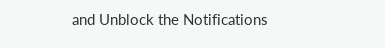and Unblock the Notifications